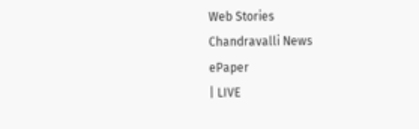Web Stories
Chandravalli News
ePaper
| LIVE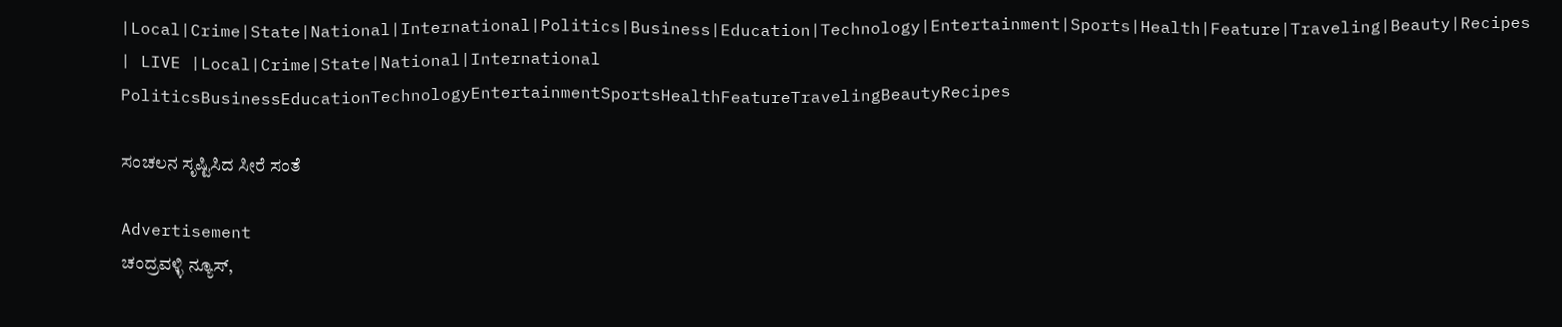|Local|Crime|State|National|International|Politics|Business|Education|Technology|Entertainment|Sports|Health|Feature|Traveling|Beauty|Recipes
| LIVE |Local|Crime|State|National|International
PoliticsBusinessEducationTechnologyEntertainmentSportsHealthFeatureTravelingBeautyRecipes

ಸಂಚಲನ ಸೃಷ್ಟಿಸಿದ ಸೀರೆ ಸಂತೆ

Advertisement
ಚಂದ್ರವಳ್ಳಿ ನ್ಯೂಸ್,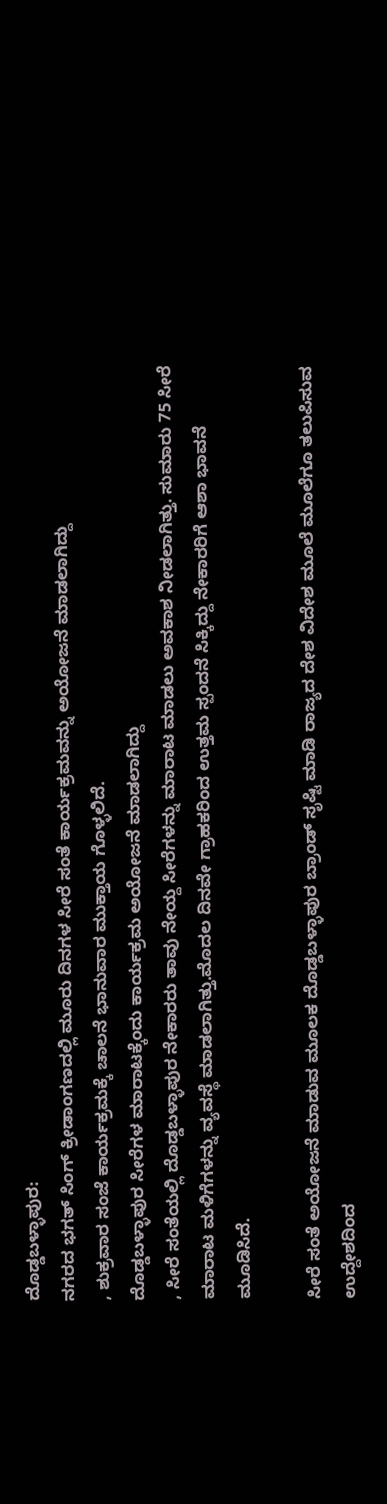ದೊಡ್ಡಬಳ್ಳಾಪುರ:
ನಗರದ ಭಗತ್ ಸಿಂಗ್ ಕ್ರೀಡಾಂಗಣದಲ್ಲಿ ಮೂರು ದಿನಗಳ ಸೀರೆ ಸಂತೆ ಕಾರ್ಯಕ್ರಮವನ್ನು ಅಯೋಜನೆ ಮಾಡಲಾಗಿದ್ದು
, ಶುಕ್ರವಾರ ಸಂಜೆ ಕಾರ್ಯಕ್ರಮಕ್ಕೆ ಚಾಲನೆ ಭಾನುವಾರ ಮುಕ್ತಾಯ ಗೊಳ್ಳಲಿದೆ.
ದೊಡ್ಡಬಳ್ಳಾಪುರ ಸೀರೆಗಳ ಮಾರಾಟಕ್ಕೆಂದು ಕಾರ್ಯಕ್ರಮ ಅಯೋಜನೆ ಮಾಡಲಾಗಿದ್ದು
, ಸೀರೆ ಸಂತೆಯಲ್ಲಿ ದೊಡ್ಡಬಳ್ಳಾಪುರ ನೇಕಾರರು ತಾವು ನೇಯ್ದ ಸೀರೆಗಳನ್ನು ಮಾರಾಟ ಮಾಡಲು ಅವಕಾಶ ನೀಡಲಾಗಿತ್ತು. ಸುಮಾರು 75 ಸೀರೆ ಮಾರಾಟ ಮಳಿಗೆಗಳನ್ನು ವ್ಯವಸ್ಥೆ ಮಾಡಲಾಗಿತ್ತು.ಮೊದಲ ದಿನವೇ ಗ್ರಾಹಕರಿಂದ ಉತ್ತಮ ಸ್ಪಂದನೆ ಸಿಕ್ಕಿದ್ದು ನೇಕಾರರಿಗೆ ಆಶಾ ಭಾವನೆ ಮೂಡಿಸಿದೆ.

ಸೀರೆ ಸಂತೆ ಅಯೋಜನೆ ಮಾಡುವ ಮೂಲಕ ದೊಡ್ಡಬಳ್ಳಾಪುರ ಬ್ರಾಂಡ್ ಸೃಷ್ಟಿ ಮಾಡಿ ರಾಜ್ಯದ ದೇಶ ವಿದೇಶ ಮೂಲೆ ಮೂಲೆಗೂ ತಲುಪಿಸುವ ಉದ್ದೇಶದಿಂದ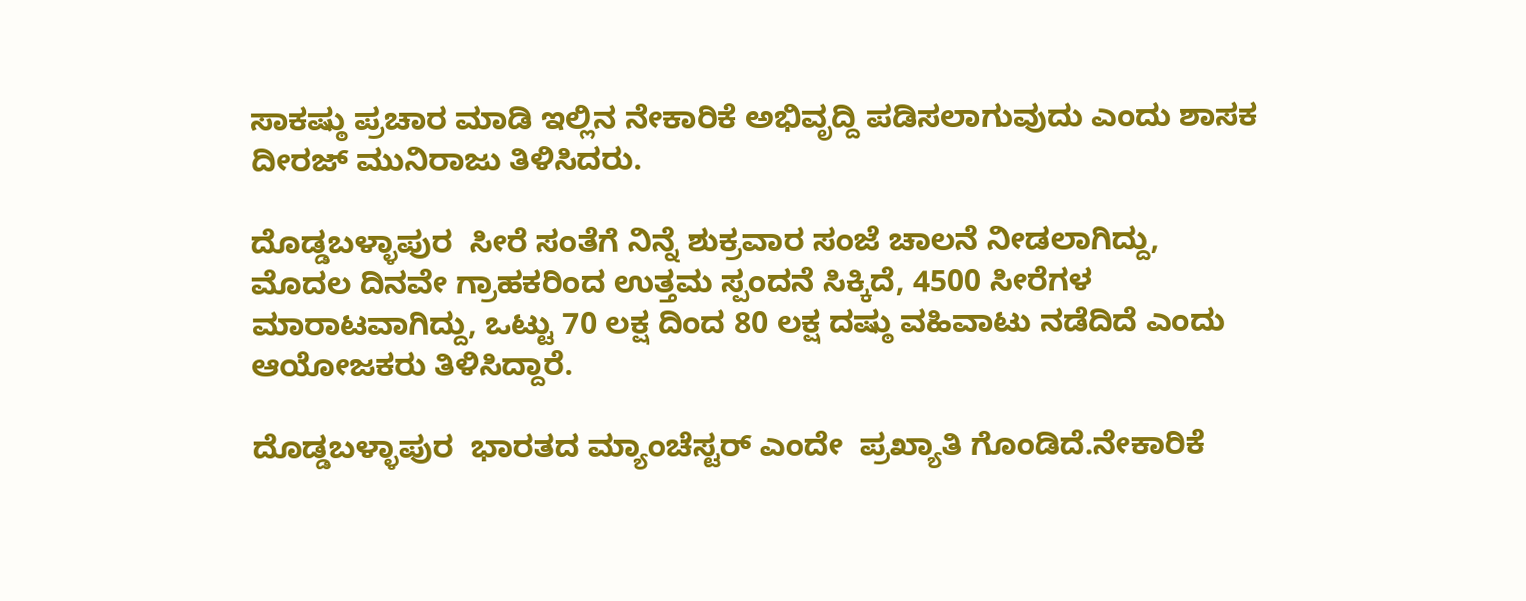ಸಾಕಷ್ಠು ಪ್ರಚಾರ ಮಾಡಿ ಇಲ್ಲಿನ ನೇಕಾರಿಕೆ ಅಭಿವೃದ್ದಿ ಪಡಿಸಲಾಗುವುದು ಎಂದು ಶಾಸಕ ದೀರಜ್ ಮುನಿರಾಜು ತಿಳಿಸಿದರು.

ದೊಡ್ಡಬಳ್ಳಾಪುರ  ಸೀರೆ ಸಂತೆಗೆ ನಿನ್ನೆ ಶುಕ್ರವಾರ ಸಂಜೆ ಚಾಲನೆ ನೀಡಲಾಗಿದ್ದು, ಮೊದಲ ದಿನವೇ ಗ್ರಾಹಕರಿಂದ ಉತ್ತಮ ಸ್ಪಂದನೆ ಸಿಕ್ಕಿದೆ, 4500 ಸೀರೆಗಳ ಮಾರಾಟವಾಗಿದ್ದು, ಒಟ್ಟು 70 ಲಕ್ಷ ದಿಂದ 80 ಲಕ್ಷ ದಷ್ಠು ವಹಿವಾಟು ನಡೆದಿದೆ ಎಂದು ಆಯೋಜಕರು ತಿಳಿಸಿದ್ದಾರೆ.

ದೊಡ್ಡಬಳ್ಳಾಪುರ  ಭಾರತದ ಮ್ಯಾಂಚೆಸ್ಟರ್ ಎಂದೇ  ಪ್ರಖ್ಯಾತಿ ಗೊಂಡಿದೆ.ನೇಕಾರಿಕೆ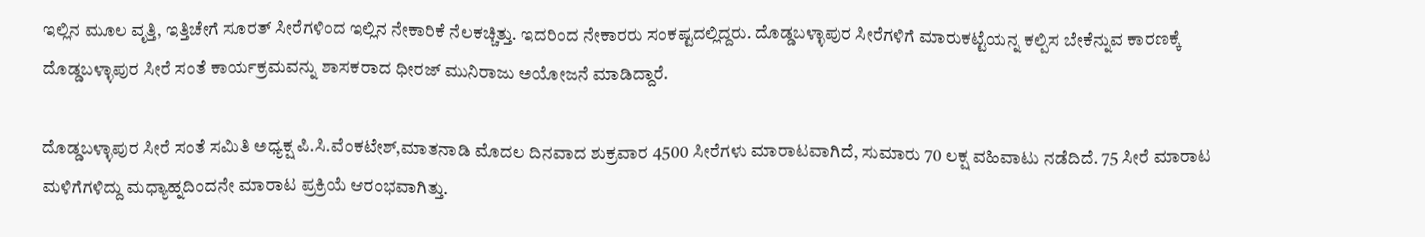ಇಲ್ಲಿನ ಮೂಲ ವೃತ್ತಿ, ಇತ್ತಿಚೇಗೆ ಸೂರತ್ ಸೀರೆಗಳಿಂದ ಇಲ್ಲಿನ ನೇಕಾರಿಕೆ ನೆಲಕಚ್ಚಿತ್ತು. ಇದರಿಂದ ನೇಕಾರರು ಸಂಕಷ್ಟದಲ್ಲಿದ್ದರು. ದೊಡ್ಡಬಳ್ಳಾಪುರ ಸೀರೆಗಳಿಗೆ ಮಾರುಕಟ್ಟೆಯನ್ನ ಕಲ್ಪಿಸ ಬೇಕೆನ್ನುವ ಕಾರಣಕ್ಕೆ ದೊಡ್ಡಬಳ್ಳಾಪುರ ಸೀರೆ ಸಂತೆ ಕಾರ್ಯಕ್ರಮವನ್ನು ಶಾಸಕರಾದ ಧೀರಜ್ ಮುನಿರಾಜು ಅಯೋಜನೆ ಮಾಡಿದ್ದಾರೆ.

ದೊಡ್ಡಬಳ್ಳಾಪುರ ಸೀರೆ ಸಂತೆ ಸಮಿತಿ ಅಧ್ಯಕ್ಷ ಪಿ.ಸಿ.ವೆಂಕಟೇಶ್,ಮಾತನಾಡಿ ಮೊದಲ ದಿನವಾದ ಶುಕ್ರವಾರ 4500 ಸೀರೆಗಳು ಮಾರಾಟವಾಗಿದೆ, ಸುಮಾರು 70 ಲಕ್ಷ ವಹಿವಾಟು ನಡೆದಿದೆ. 75 ಸೀರೆ ಮಾರಾಟ ಮಳಿಗೆಗಳಿದ್ದು ಮಧ್ಯಾಹ್ನದಿಂದನೇ ಮಾರಾಟ ಪ್ರಕ್ರಿಯೆ ಆರಂಭವಾಗಿತ್ತು.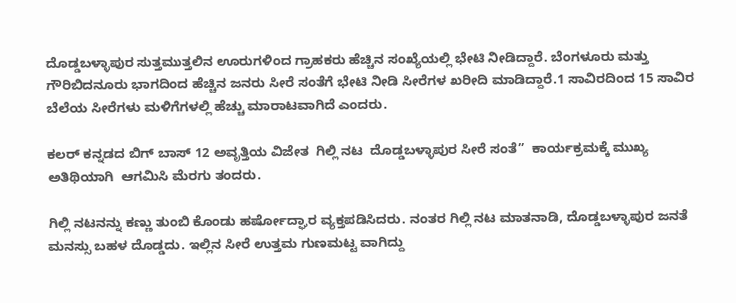ದೊಡ್ಡಬಳ್ಳಾಪುರ ಸುತ್ತಮುತ್ತಲಿನ ಊರುಗಳಿಂದ ಗ್ರಾಹಕರು ಹೆಚ್ಚಿನ ಸಂಖ್ಯೆಯಲ್ಲಿ ಭೇಟಿ ನೀಡಿದ್ದಾರೆ. ಬೆಂಗಳೂರು ಮತ್ತು ಗೌರಿಬಿದನೂರು ಭಾಗದಿಂದ ಹೆಚ್ಚಿನ ಜನರು ಸೀರೆ ಸಂತೆಗೆ ಭೇಟಿ ನೀಡಿ ಸೀರೆಗಳ ಖರೀದಿ ಮಾಡಿದ್ದಾರೆ.1 ಸಾವಿರದಿಂದ 15 ಸಾವಿರ ಬೆಲೆಯ ಸೀರೆಗಳು ಮಳಿಗೆಗಳಲ್ಲಿ ಹೆಚ್ಚು ಮಾರಾಟವಾಗಿದೆ ಎಂದರು.

ಕಲರ್ ಕನ್ನಡದ ಬಿಗ್ ಬಾಸ್ 12 ಅವೃತ್ತಿಯ ವಿಜೇತ  ಗಿಲ್ಲಿ ನಟ  ದೊಡ್ಡಬಳ್ಳಾಪುರ ಸೀರೆ ಸಂತೆ”  ಕಾರ್ಯಕ್ರಮಕ್ಕೆ ಮುಖ್ಯ ಅತಿಥಿಯಾಗಿ  ಆಗಮಿಸಿ ಮೆರಗು ತಂದರು.

ಗಿಲ್ಲಿ ನಟನನ್ನು ಕಣ್ಣು ತುಂಬಿ ಕೊಂಡು ಹರ್ಷೋದ್ಘಾರ ವ್ಯಕ್ತಪಡಿಸಿದರು. ನಂತರ ಗಿಲ್ಲಿ ನಟ ಮಾತನಾಡಿ, ದೊಡ್ಡಬಳ್ಳಾಪುರ ಜನತೆ ಮನಸ್ಸು ಬಹಳ ದೊಡ್ಡದು. ಇಲ್ಲಿನ ಸೀರೆ ಉತ್ತಮ ಗುಣಮಟ್ಟ ವಾಗಿದ್ದು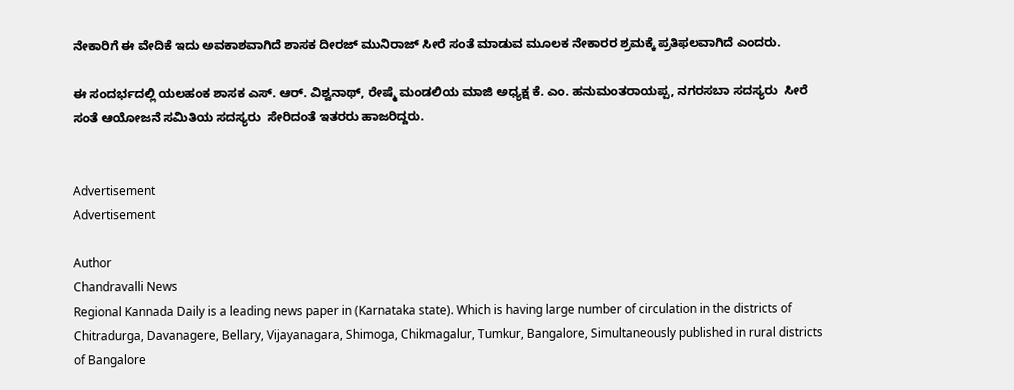ನೇಕಾರಿಗೆ ಈ ವೇದಿಕೆ ಇದು ಅವಕಾಶವಾಗಿದೆ ಶಾಸಕ ದೀರಜ್ ಮುನಿರಾಜ್ ಸೀರೆ ಸಂತೆ ಮಾಡುವ ಮೂಲಕ ನೇಕಾರರ ಶ್ರಮಕ್ಕೆ ಪ್ರತಿಫಲವಾಗಿದೆ ಎಂದರು.

ಈ ಸಂದರ್ಭದಲ್ಲಿ ಯಲಹಂಕ ಶಾಸಕ ಎಸ್. ಆರ್. ವಿಶ್ವನಾಥ್, ರೇಷ್ಮೆ ಮಂಡಲಿಯ ಮಾಜಿ ಅಧ್ಯಕ್ಷ ಕೆ. ಎಂ. ಹನುಮಂತರಾಯಪ್ಪ, ನಗರಸಬಾ ಸದಸ್ಯರು  ಸೀರೆ ಸಂತೆ ಆಯೋಜನೆ ಸಮಿತಿಯ ಸದಸ್ಯರು  ಸೇರಿದಂತೆ ಇತರರು ಹಾಜರಿದ್ದರು.


Advertisement
Advertisement

Author
Chandravalli News
Regional Kannada Daily is a leading news paper in (Karnataka state). Which is having large number of circulation in the districts of Chitradurga, Davanagere, Bellary, Vijayanagara, Shimoga, Chikmagalur, Tumkur, Bangalore, Simultaneously published in rural districts of Bangalore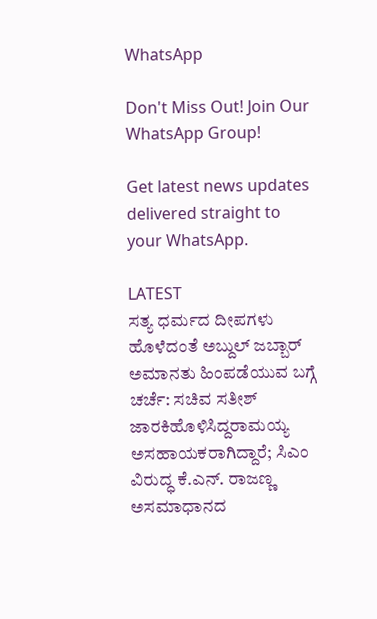WhatsApp

Don't Miss Out! Join Our WhatsApp Group!

Get latest news updates delivered straight to your WhatsApp.

LATEST
ಸತ್ಯ ಧರ್ಮದ ದೀಪಗಳು ಹೊಳೆದಂತೆ ಅಬ್ದುಲ್ ಜಬ್ಬಾರ್ ಅಮಾನತು ಹಿಂಪಡೆಯುವ ಬಗ್ಗೆ ಚರ್ಚೆ: ಸಚಿವ ಸತೀಶ್ ಜಾರಕಿಹೊಳಿಸಿದ್ದರಾಮಯ್ಯ ಅಸಹಾಯಕರಾಗಿದ್ದಾರೆ; ಸಿಎಂ ವಿರುದ್ಧ ಕೆ.ಎನ್. ರಾಜಣ್ಣ ಅಸಮಾಧಾನದ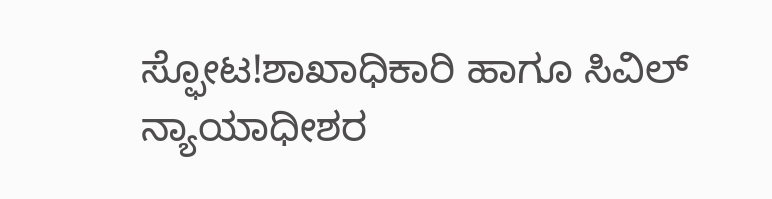ಸ್ಫೋಟ!ಶಾಖಾಧಿಕಾರಿ ಹಾಗೂ ಸಿವಿಲ್ ನ್ಯಾಯಾಧೀಶರ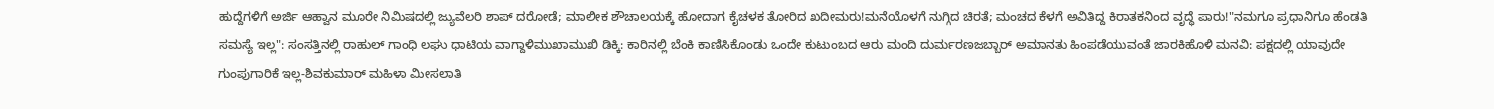ಹುದ್ದೆಗಳಿಗೆ ಅರ್ಜಿ ಆಹ್ವಾನ ಮೂರೇ ನಿಮಿಷದಲ್ಲಿ ಜ್ಯುವೆಲರಿ ಶಾಪ್ ದರೋಡೆ; ಮಾಲೀಕ ಶೌಚಾಲಯಕ್ಕೆ ಹೋದಾಗ ಕೈಚಳಕ ತೋರಿದ ಖದೀಮರು!ಮನೆಯೊಳಗೆ ನುಗ್ಗಿದ ಚಿರತೆ; ಮಂಚದ ಕೆಳಗೆ ಅವಿತಿದ್ದ ಕಿರಾತಕನಿಂದ ವೃದ್ಧೆ ಪಾರು!"ನಮಗೂ ಪ್ರಧಾನಿಗೂ ಹೆಂಡತಿ ಸಮಸ್ಯೆ ಇಲ್ಲ": ಸಂಸತ್ತಿನಲ್ಲಿ ರಾಹುಲ್ ಗಾಂಧಿ ಲಘು ಧಾಟಿಯ ವಾಗ್ದಾಳಿಮುಖಾಮುಖಿ ಡಿಕ್ಕಿ: ಕಾರಿನಲ್ಲಿ ಬೆಂಕಿ ಕಾಣಿಸಿಕೊಂಡು ಒಂದೇ ಕುಟುಂಬದ ಆರು ಮಂದಿ ದುರ್ಮರಣಜಬ್ಬಾರ್ ಅಮಾನತು ಹಿಂಪಡೆಯುವಂತೆ ಜಾರಕಿಹೊಳಿ ಮನವಿ: ಪಕ್ಷದಲ್ಲಿ ಯಾವುದೇ ಗುಂಪುಗಾರಿಕೆ ಇಲ್ಲ-ಶಿವಕುಮಾರ್ ಮಹಿಳಾ ಮೀಸಲಾತಿ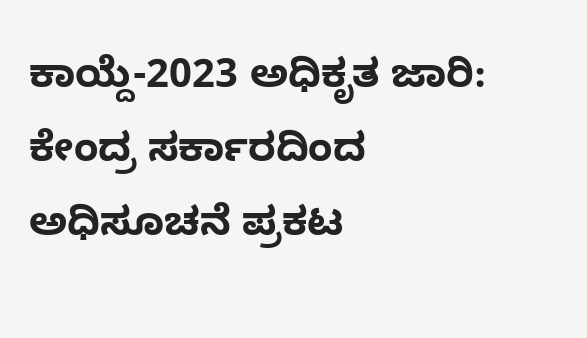ಕಾಯ್ದೆ-2023 ಅಧಿಕೃತ ಜಾರಿ: ಕೇಂದ್ರ ಸರ್ಕಾರದಿಂದ ಅಧಿಸೂಚನೆ ಪ್ರಕಟ